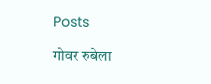Posts

गोवर रुबेला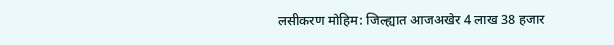लसीकरण मोहिम: जिल्ह्यात आजअखेर 4 लाख 38 हजार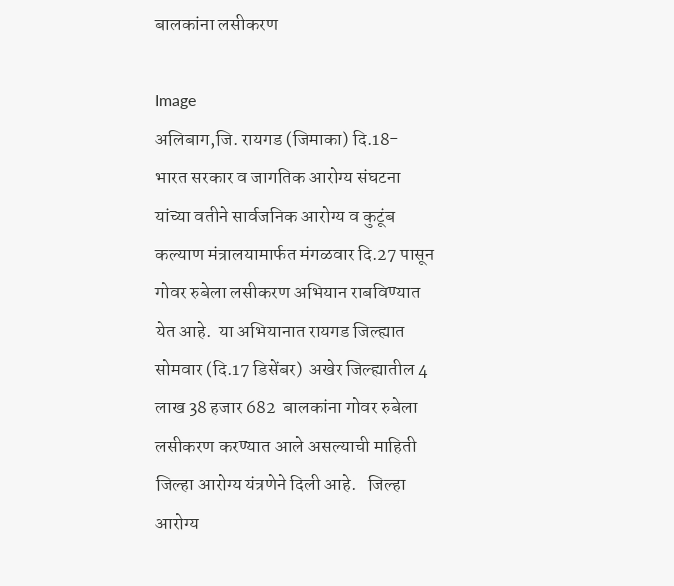बालकांना लसीकरण

Image
अलिबाग,जि. रायगड (जिमाका) दि.18- भारत सरकार व जागतिक आरोग्य संघटना यांच्या वतीने सार्वजनिक आरोग्य व कुटूंब कल्याण मंत्रालयामार्फत मंगळवार दि.27 पासून गोवर रुबेला लसीकरण अभियान राबविण्यात येत आहे.  या अभियानात रायगड जिल्ह्यात सोमवार (दि.17 डिसेंबर)  अखेर जिल्ह्यातील 4 लाख 38 हजार 682  बालकांना गोवर रुबेला लसीकरण करण्यात आले असल्याची माहिती जिल्हा आरोग्य यंत्रणेने दिली आहे.   जिल्हा आरोग्य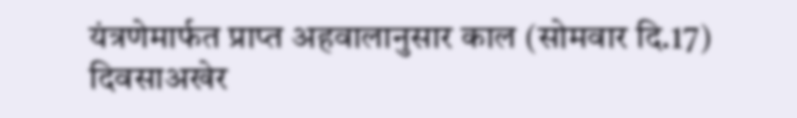यंत्रणेमार्फत प्राप्त अहवालानुसार काल (सोमवार दि.17) दिवसाअखेर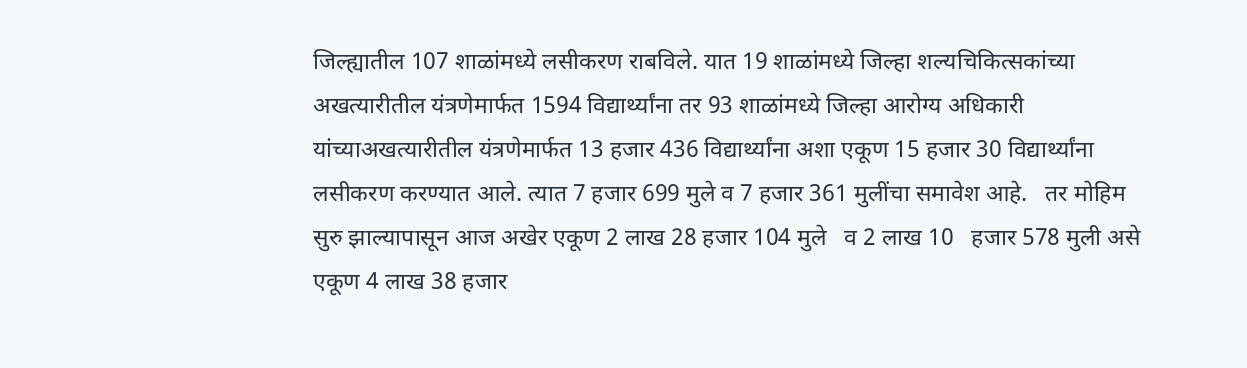जिल्ह्यातील 107 शाळांमध्ये लसीकरण राबविले. यात 19 शाळांमध्ये जिल्हा शल्यचिकित्सकांच्या अखत्यारीतील यंत्रणेमार्फत 1594 विद्यार्थ्यांना तर 93 शाळांमध्ये जिल्हा आरोग्य अधिकारी यांच्याअखत्यारीतील यंत्रणेमार्फत 13 हजार 436 विद्यार्थ्यांना अशा एकूण 15 हजार 30 विद्यार्थ्यांना लसीकरण करण्यात आले. त्यात 7 हजार 699 मुले व 7 हजार 361 मुलींचा समावेश आहे.   तर मोहिम सुरु झाल्यापासून आज अखेर एकूण 2 लाख 28 हजार 104 मुले   व 2 लाख 10   हजार 578 मुली असे एकूण 4 लाख 38 हजार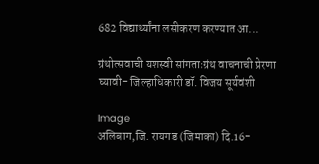682 विद्यार्थ्यांना लसीकरण करण्यात आ...

ग्रंथोत्सवाची यशस्वी सांगताःग्रंथ वाचनाची प्रेरणा घ्यावी- जिल्हाधिकारी डॉ. विजय सूर्यवंशी

Image
अलिबाग,जि. रायगड (जिमाका) दि.16-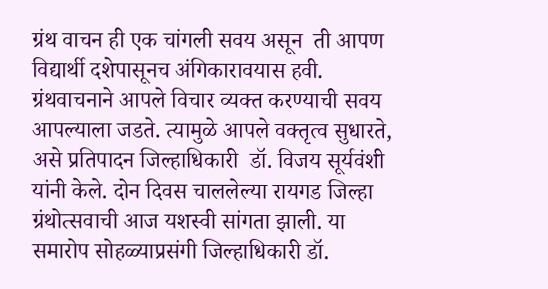ग्रंथ वाचन ही एक चांगली सवय असून  ती आपण विद्यार्थी दशेपासूनच अंगिकारावयास हवी. ग्रंथवाचनाने आपले विचार व्यक्त करण्याची सवय आपल्याला जडते. त्यामुळे आपले वक्तृत्व सुधारते, असे प्रतिपादन जिल्हाधिकारी  डॉ. विजय सूर्यवंशी यांनी केले. दोन दिवस चाललेल्या रायगड जिल्हा ग्रंथोत्सवाची आज यशस्वी सांगता झाली. या समारोप सोहळ्याप्रसंगी जिल्हाधिकारी डॉ.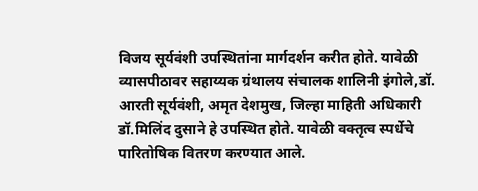विजय सूर्यवंशी उपस्थितांना मार्गदर्शन करीत होते. यावेळी व्यासपीठावर सहाय्यक ग्रंथालय संचालक शालिनी इंगोले,डॉ. आरती सूर्यवंशी, अमृत देशमुख, जिल्हा माहिती अधिकारी डॉ.मिलिंद दुसाने हे उपस्थित होते. यावेळी वक्तृत्व स्पर्धेचे पारितोषिक वितरण करण्यात आले.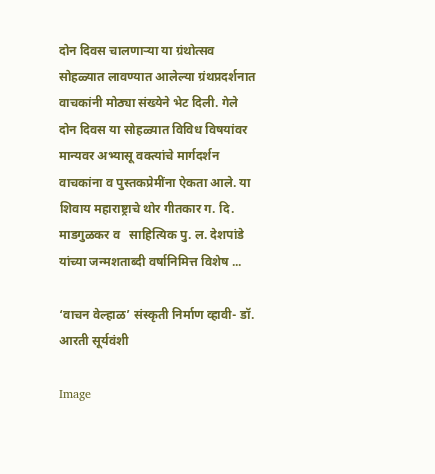दोन दिवस चालणाऱ्या या ग्रंथोत्सव सोहळ्यात लावण्यात आलेल्या ग्रंथप्रदर्शनात वाचकांनी मोठ्या संख्येने भेट दिली. गेले दोन दिवस या सोहळ्यात विविध विषयांवर मान्यवर अभ्यासू वक्त्यांचे मार्गदर्शन वाचकांना व पुस्तकप्रेमींना ऐकता आले. या शिवाय महाराष्ट्राचे थोर गीतकार ग. दि. माडगुळकर व   साहित्यिक पु. ल. देशपांडे   यांच्या जन्मशताब्दी वर्षानिमित्त विशेष ...

‘वाचन वेल्हाळ’ संस्कृती निर्माण व्हावी- डॉ. आरती सूर्यवंशी

Image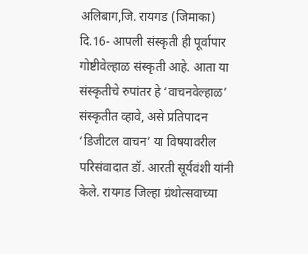अलिबाग,जि. रायगड (जिमाका) दि.16- आपली संस्कृती ही पूर्वापार गोष्टीवेल्हाळ संस्कृती आहे. आता या संस्कृतीचे रुपांतर हे ‘वाचनवेल्हाळ’ संस्कृतीत व्हावे, असे प्रतिपादन ‘डिजीटल वाचन’ या विषयावरील परिसंवादात डॉ. आरती सूर्यवंशी यांनी केले. रायगड जिल्हा ग्रंथोत्सवाच्या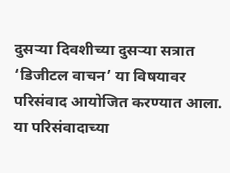दुसऱ्या दिवशीच्या दुसऱ्या सत्रात ‘डिजीटल वाचन’ या विषयावर परिसंवाद आयोजित करण्यात आला. या परिसंवादाच्या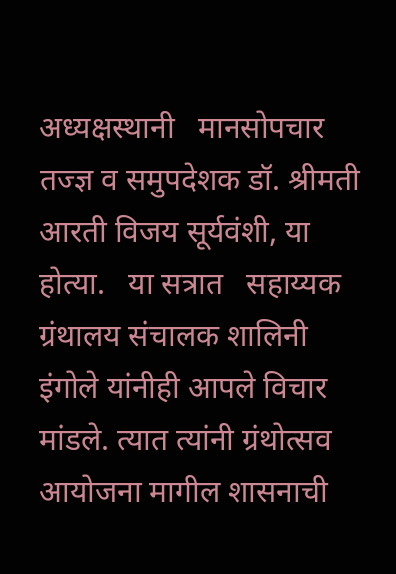अध्यक्षस्थानी   मानसोपचार तज्ज्ञ व समुपदेशक डॉ. श्रीमती आरती विजय सूर्यवंशी, या होत्या.   या सत्रात   सहाय्यक ग्रंथालय संचालक शालिनी इंगोले यांनीही आपले विचार मांडले. त्यात त्यांनी ग्रंथोत्सव आयोजना मागील शासनाची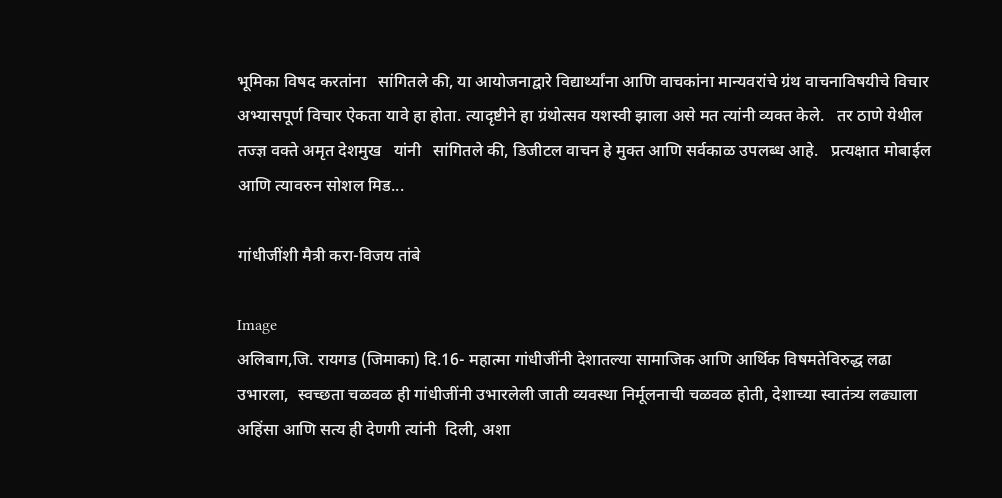भूमिका विषद करतांना   सांगितले की, या आयोजनाद्वारे विद्यार्थ्यांना आणि वाचकांना मान्यवरांचे ग्रंथ वाचनाविषयीचे विचार अभ्यासपूर्ण विचार ऐकता यावे हा होता. त्यादृष्टीने हा ग्रंथोत्सव यशस्वी झाला असे मत त्यांनी व्यक्त केले.   तर ठाणे येथील तज्ज्ञ वक्ते अमृत देशमुख   यांनी   सांगितले की, डिजीटल वाचन हे मुक्त आणि सर्वकाळ उपलब्ध आहे.   प्रत्यक्षात मोबाईल आणि त्यावरुन सोशल मिड...

गांधीजींशी मैत्री करा-विजय तांबे

Image
अलिबाग,जि. रायगड (जिमाका) दि.16- महात्मा गांधीजींनी देशातल्या सामाजिक आणि आर्थिक विषमतेविरुद्ध लढा उभारला,  स्वच्छता चळवळ ही गांधीजींनी उभारलेली जाती व्यवस्था निर्मूलनाची चळवळ होती, देशाच्या स्वातंत्र्य लढ्याला  अहिंसा आणि सत्य ही देणगी त्यांनी  दिली, अशा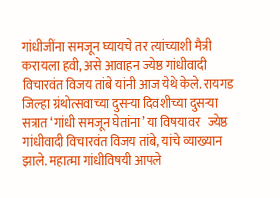गांधीजींना समजून घ्यायचे तर त्यांच्याशी मैत्री करायला हवी, असे आवाहन ज्येष्ठ गांधीवादी विचारवंत विजय तांबे यांनी आज येथे केले. रायगड जिल्हा ग्रंथोत्सवाच्या दुसऱ्या दिवशीच्या दुसऱ्या सत्रात ‘गांधी समजून घेतांना’ या विषयावर   ज्येष्ठ गांधीवादी विचारवंत विजय तांबे, यांचे व्याख्यान झाले. महात्मा गांधीविषयी आपले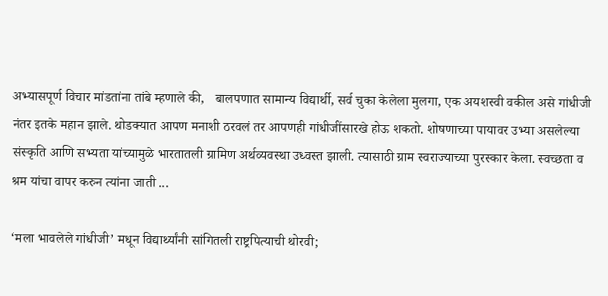अभ्यासपूर्ण विचार मांडतांना तांबे म्हणाले की,   बालपणात सामान्य विद्यार्थी, सर्व चुका केलेला मुलगा, एक अयशस्वी वकील असे गांधीजी नंतर इतके महान झाले. थोडक्यात आपण मनाशी ठरवलं तर आपणही गांधीजींसारखे होऊ शकतो. शोषणाच्या पायावर उभ्या असलेल्या संस्कृति आणि सभ्यता यांच्यामुळे भारतातली ग्रामिण अर्थव्यवस्था उध्वस्त झाली. त्यासाठी ग्राम स्वराज्याच्या पुरस्कार केला. स्वच्छता व श्रम यांचा वापर करुन त्यांना जाती ...

‘मला भावलेले गांधीजी’ मधून विद्यार्थ्यांनी सांगितली राष्ट्रपित्याची थोरवी;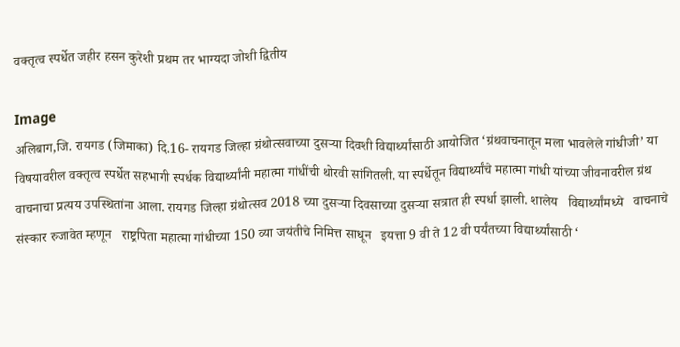वक्तृत्व स्पर्धेत जहीर हसन कुरेशी प्रथम तर भाग्यदा जोशी द्वितीय

Image
अलिबाग,जि. रायगड (जिमाका) दि.16- रायगड जिल्हा ग्रंथोत्सवाच्या दुसऱ्या दिवशी विद्यार्थ्यांसाठी आयोजित ‘ग्रंथवाचनातून मला भावलेले गांधीजी’ या विषयावरील वक्तृत्व स्पर्धेत सहभागी स्पर्धक विद्यार्थ्यांनी महात्मा गांधींची थोरवी सांगितली. या स्पर्धेतून विद्यार्थ्यांचे महात्मा गांधी यांच्या जीवनावरील ग्रंथ वाचनाचा प्रत्यय उपस्थितांना आला. रायगड जिल्हा ग्रंथोत्सव 2018 च्या दुसऱ्या दिवसाच्या दुसऱ्या सत्रात ही स्पर्धा झाली. शालेय   विद्यार्थ्यांमध्ये   वाचनाचे संस्कार रुजावेत म्हणून   राष्ट्रपिता महात्मा गांधीच्या 150 व्या जयंतीचे निमित्त साधून   इयत्ता 9 वी ते 12 वी पर्यंतच्या विद्यार्थ्यांसाठी ‘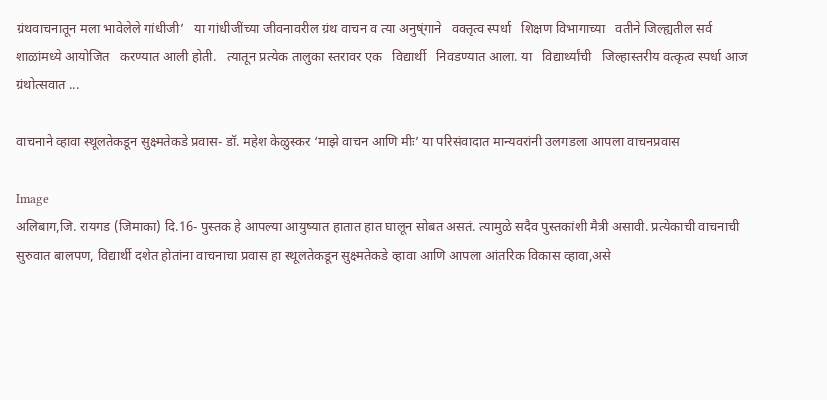ग्रंथवाचनातून मला भावेलेले गांधीजी’   या गांधीजींच्या जीवनावरील ग्रंथ वाचन व त्या अनुष्ंगाने   वक्तृत्व स्पर्धा   शिक्षण विभागाच्या   वतीने जिल्ह्यतील सर्व शाळांमध्ये आयोजित   करण्यात आली होती.   त्यातून प्रत्येक तालुका स्तरावर एक   विद्यार्थी   निवडण्यात आला. या   विद्यार्थ्यांची   जिल्हास्तरीय वत्कृत्व स्पर्धा आज ग्रंथोत्सवात ...

वाचनाने व्हावा स्थूलतेकडून सुक्ष्मतेकडे प्रवास- डॉ. महेश केळुस्कर ‘माझे वाचन आणि मीः’ या परिसंवादात मान्यवरांनी उलगडला आपला वाचनप्रवास

Image
अलिबाग,जि. रायगड (जिमाका) दि.16- पुस्तक हे आपल्या आयुष्यात हातात हात घालून सोबत असतं. त्यामुळे सदैव पुस्तकांशी मैत्री असावी. प्रत्येकाची वाचनाची सुरुवात बालपण, विद्यार्थी दशेत होतांना वाचनाचा प्रवास हा स्थूलतेकडून सुक्ष्मतेकडे व्हावा आणि आपला आंतरिक विकास व्हावा,असे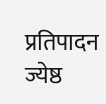प्रतिपादन ज्येष्ठ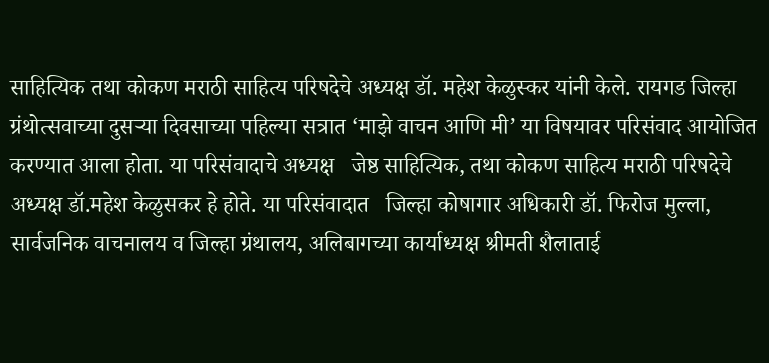साहित्यिक तथा कोकण मराठी साहित्य परिषदेचे अध्यक्ष डॉ. महेश केळुस्कर यांनी केले. रायगड जिल्हा ग्रंथोत्सवाच्या दुसऱ्या दिवसाच्या पहिल्या सत्रात ‘माझे वाचन आणि मी’ या विषयावर परिसंवाद आयोजित करण्यात आला होता. या परिसंवादाचे अध्यक्ष   जेष्ठ साहित्यिक, तथा कोकण साहित्य मराठी परिषदेचे अध्यक्ष डॉ.महेश केळुसकर हे होते. या परिसंवादात   जिल्हा कोषागार अधिकारी डॉ. फिरोज मुल्ला, सार्वजनिक वाचनालय व जिल्हा ग्रंथालय, अलिबागच्या कार्याध्यक्ष श्रीमती शैलाताई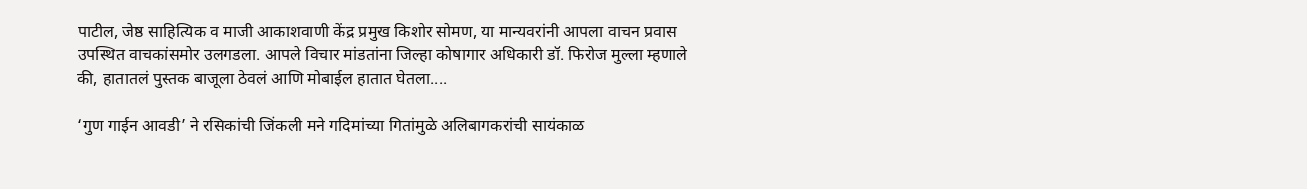पाटील, जेष्ठ साहित्यिक व माजी आकाशवाणी केंद्र प्रमुख किशोर सोमण, या मान्यवरांनी आपला वाचन प्रवास उपस्थित वाचकांसमोर उलगडला. आपले विचार मांडतांना जिल्हा कोषागार अधिकारी डॉ. फिरोज मुल्ला म्हणाले की, हातातलं पुस्तक बाजूला ठेवलं आणि मोबाईल हातात घेतला....

‘गुण गाईन आवडी’ ने रसिकांची जिंकली मने गदिमांच्या गितांमुळे अलिबागकरांची सायंकाळ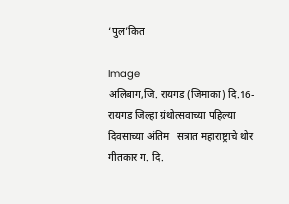‘पुल’कित

Image
अलिबाग,जि. रायगड (जिमाका) दि.16- रायगड जिल्हा ग्रंथोत्सवाच्या पहिल्या दिवसाच्या अंतिम   सत्रात महाराष्ट्राचे थोर गीतकार ग. दि.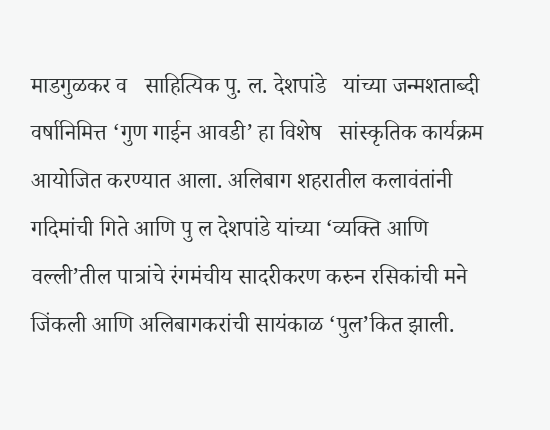माडगुळकर व   साहित्यिक पु. ल. देशपांडे   यांच्या जन्मशताब्दी वर्षानिमित्त ‘गुण गाईन आवडी’ हा विशेष   सांस्कृतिक कार्यक्रम आयोजित करण्यात आला. अलिबाग शहरातील कलावंतांनी गदिमांची गिते आणि पु ल देशपांडे यांच्या ‘व्यक्ति आणि वल्ली’तील पात्रांचे रंगमंचीय सादरीकरण करुन रसिकांची मने जिंकली आणि अलिबागकरांची सायंकाळ ‘पुल’कित झाली.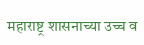महाराष्ट्र शासनाच्या उच्च व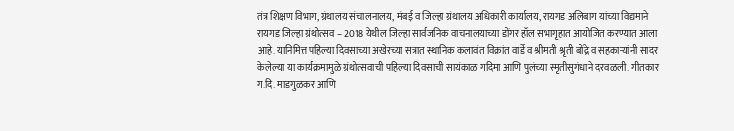तंत्र शिक्षण विभाग, ग्रंथालय संचालनालय, मंबई व जिल्हा ग्रंथालय अधिकारी कार्यालय, रायगड अलिबाग यांच्या विद्यमाने रायगड जिल्हा ग्रंथोत्सव – 2018 येथील जिल्हा सार्वजनिक वाचनालयाच्या डोंगर हॉल सभागृहात आयोजित करण्यात आला आहे. यानिमित्त पहिल्या दिवसाच्या अखेरच्या सत्रात स्थानिक कलावंत विक्रांत वार्डे व श्रीमती श्रृती बोंद्रे व सहकाऱ्यांनी सादर केलेल्या या कार्यक्रमामुळे ग्रंथोत्सवाची पहिल्या दिवसाची सायंकाळ गदिमा आणि पुलंच्या स्मृतीसुगंधाने दरवळली. गीतकार ग.दि. माडगुळकर आणि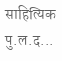साहित्यिक पु.ल.द...